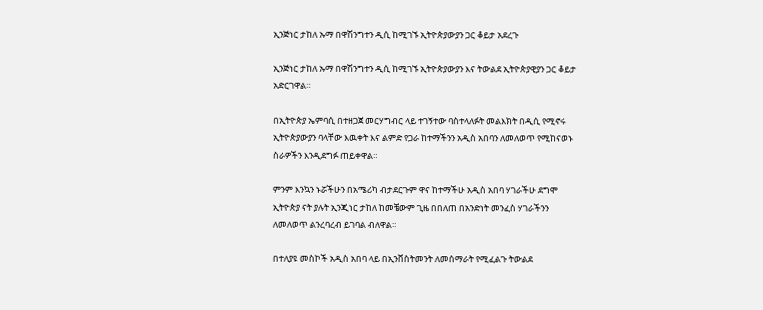ኢንጅነር ታከለ ኡማ በዋሽንግተን ዲሲ ከሚገኙ ኢትዮጵያውያን ጋር ቆይታ አደረጉ

ኢንጅነር ታከለ ኡማ በዋሽንግተን ዲሲ ከሚገኙ ኢትዮጵያውያን እና ትውልደ ኢትዮጵያዊያን ጋር ቆይታ አድርገዋል።

በኢትዮጵያ ኤምባሲ በተዘጋጀ መርሃግብር ላይ ተገኝተው ባስተላለፉት መልእክት በዲሲ የሚኖሩ ኢትዮጵያውያን ባላቸው እዉቀት እና ልምድ የጋራ ከተማችንን አዲስ አበባን ለመለወጥ የሚከናወኑ ስራዎችን እንዲደግፉ ጠይቀዋል።

ምንም እንኳን ኑሯችሁን በአሜሪካ ብታደርጉም ዋና ከተማችሁ አዲስ አበባ ሃገራችሁ ደግሞ ኢትዮጵያ ናት ያሉት ኢንጂነር ታከለ ከመቼውም ጊዜ በበለጠ በአንድነት መንፈስ ሃገራችንን ለመለወጥ ልንረባረብ ይገባል ብለዋል።

በተለያዩ መስኮች አዲስ አበባ ላይ በኢንቨስትመንት ለመሰማራት የሚፈልጉ ትውልደ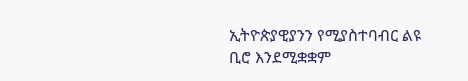ኢትዮጵያዊያንን የሚያስተባብር ልዩ ቢሮ እንደሚቋቋም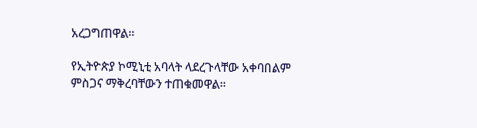አረጋግጠዋል።

የኢትዮጵያ ኮሚኒቲ አባላት ላደረጉላቸው አቀባበልም ምስጋና ማቅረባቸውን ተጠቁመዋል፡፡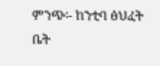ምንጭ፡- ከንቲባ ፅህፈት ቤት